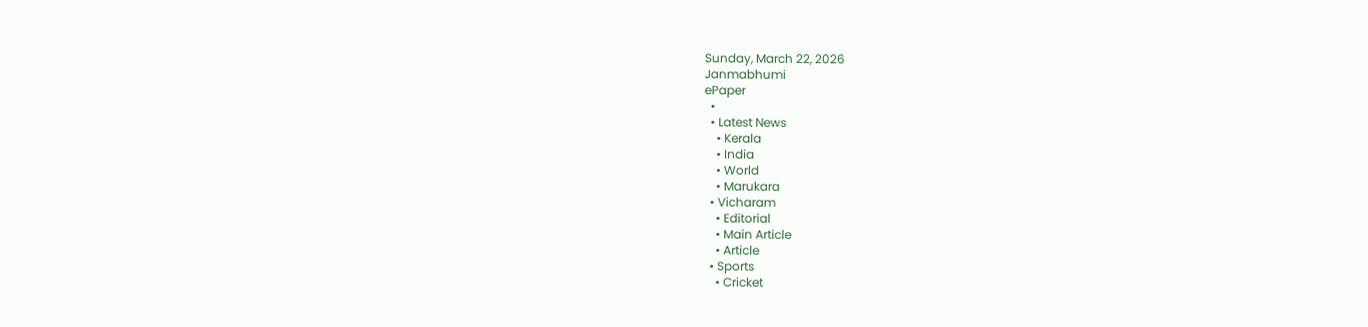Sunday, March 22, 2026
Janmabhumi
ePaper
  •
  • Latest News
    • Kerala
    • India
    • World
    • Marukara
  • Vicharam
    • Editorial
    • Main Article
    • Article
  • Sports
    • Cricket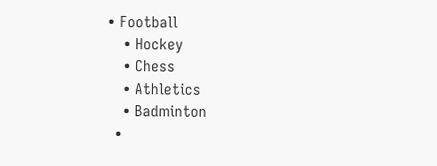• Football
    • Hockey
    • Chess
    • Athletics
    • Badminton
  •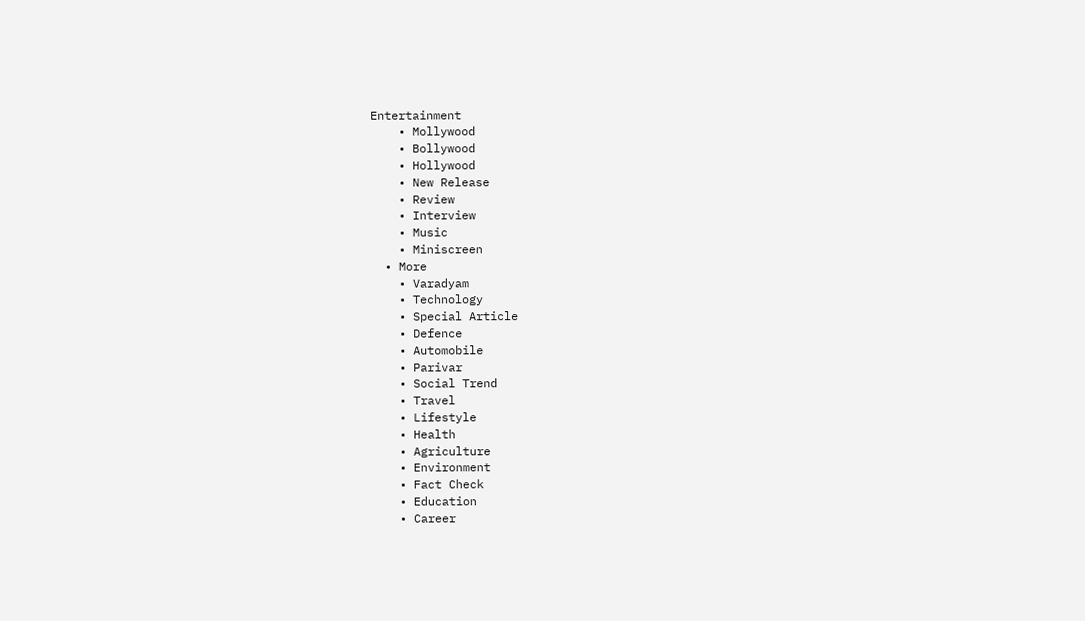Entertainment
    • Mollywood
    • Bollywood
    • Hollywood
    • New Release
    • Review
    • Interview
    • Music
    • Miniscreen
  • More
    • Varadyam
    • Technology
    • Special Article
    • Defence
    • Automobile
    • Parivar
    • Social Trend
    • Travel
    • Lifestyle
    • Health
    • Agriculture
    • Environment
    • Fact Check
    • Education
    • Career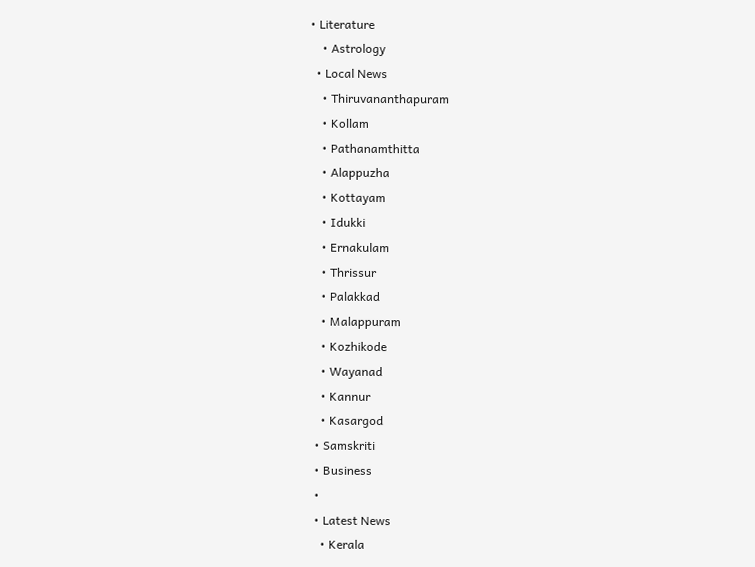• Literature
    • Astrology
  • Local News
    • Thiruvananthapuram
    • Kollam
    • Pathanamthitta
    • Alappuzha
    • Kottayam
    • Idukki
    • Ernakulam
    • Thrissur
    • Palakkad
    • Malappuram
    • Kozhikode
    • Wayanad
    • Kannur
    • Kasargod
  • Samskriti
  • Business
  •
  • Latest News
    • Kerala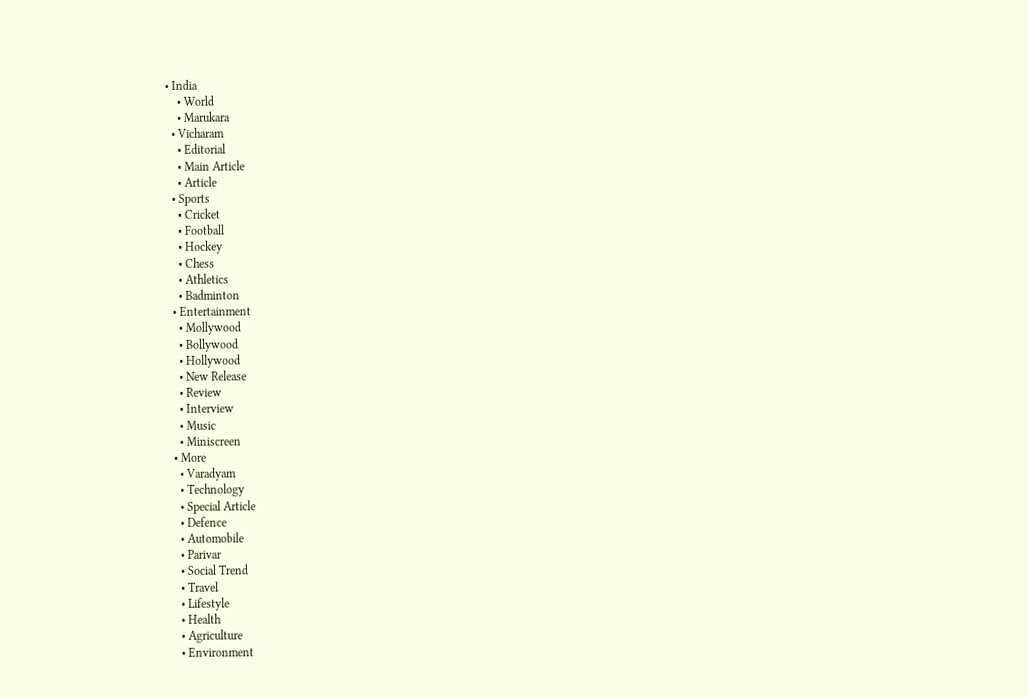• India
    • World
    • Marukara
  • Vicharam
    • Editorial
    • Main Article
    • Article
  • Sports
    • Cricket
    • Football
    • Hockey
    • Chess
    • Athletics
    • Badminton
  • Entertainment
    • Mollywood
    • Bollywood
    • Hollywood
    • New Release
    • Review
    • Interview
    • Music
    • Miniscreen
  • More
    • Varadyam
    • Technology
    • Special Article
    • Defence
    • Automobile
    • Parivar
    • Social Trend
    • Travel
    • Lifestyle
    • Health
    • Agriculture
    • Environment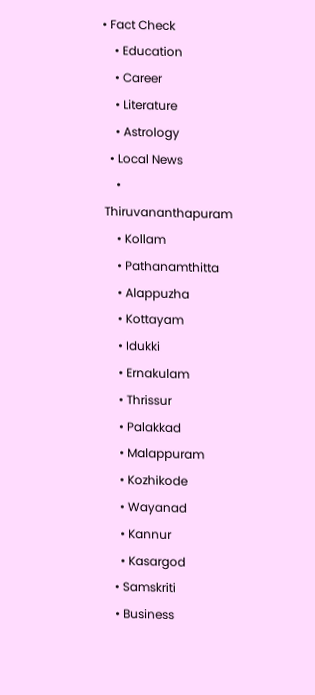• Fact Check
    • Education
    • Career
    • Literature
    • Astrology
  • Local News
    • Thiruvananthapuram
    • Kollam
    • Pathanamthitta
    • Alappuzha
    • Kottayam
    • Idukki
    • Ernakulam
    • Thrissur
    • Palakkad
    • Malappuram
    • Kozhikode
    • Wayanad
    • Kannur
    • Kasargod
  • Samskriti
  • Business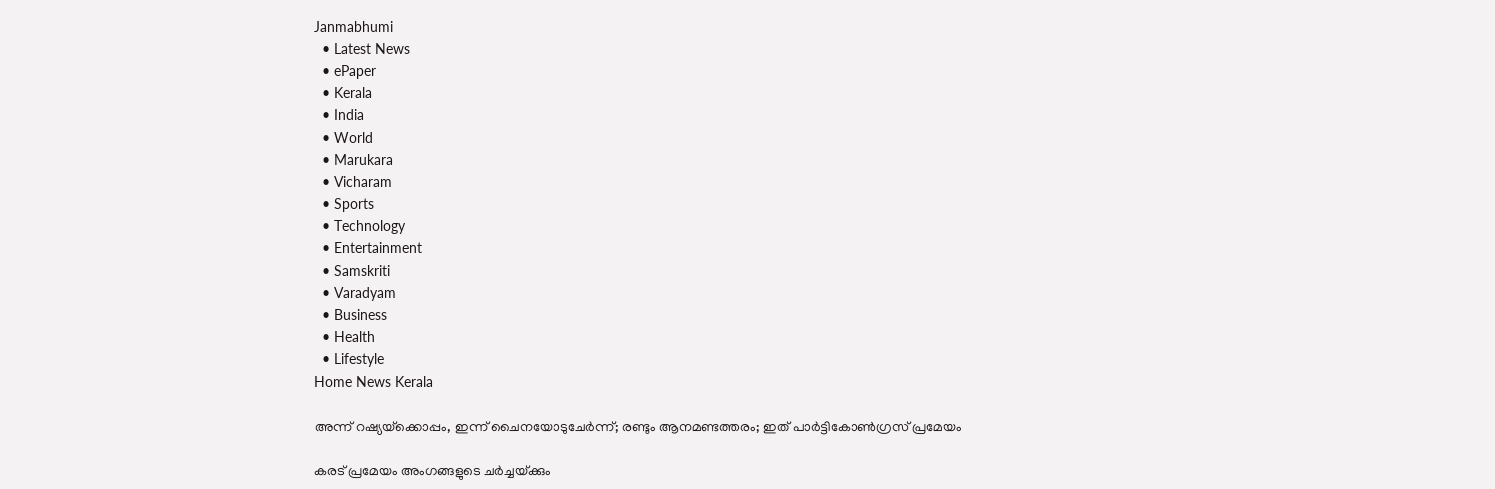Janmabhumi
  • Latest News
  • ePaper
  • Kerala
  • India
  • World
  • Marukara
  • Vicharam
  • Sports
  • Technology
  • Entertainment
  • Samskriti
  • Varadyam
  • Business
  • Health
  • Lifestyle
Home News Kerala

അന്ന് റഷ്യയ്‌ക്കൊപ്പം, ഇന്ന് ചൈനയോടുചേര്‍ന്ന്; രണ്ടും ആനമണ്ടത്തരം; ഇത് പാര്‍ട്ടികോണ്‍ഗ്രസ് പ്രമേയം

കരട് പ്രമേയം അംഗങ്ങളുടെ ചര്‍ച്ചയ്‌ക്കും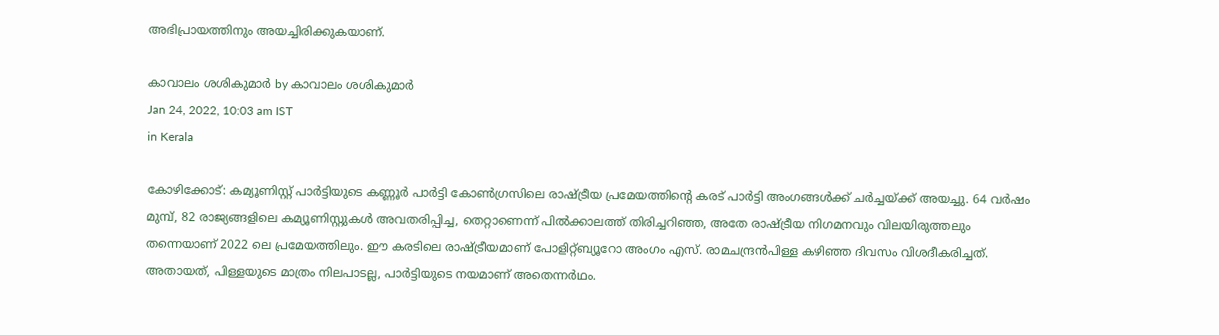അഭിപ്രായത്തിനും അയച്ചിരിക്കുകയാണ്.

കാവാലം ശശികുമാര്‍ by കാവാലം ശശികുമാര്‍
Jan 24, 2022, 10:03 am IST
in Kerala

കോഴിക്കോട്: കമ്യൂണിസ്റ്റ് പാര്‍ട്ടിയുടെ കണ്ണൂര്‍ പാര്‍ട്ടി കോണ്‍ഗ്രസിലെ രാഷ്‌ട്രീയ പ്രമേയത്തിന്റെ കരട് പാര്‍ട്ടി അംഗങ്ങള്‍ക്ക് ചര്‍ച്ചയ്‌ക്ക് അയച്ചു. 64 വര്‍ഷം മുമ്പ്, 82 രാജ്യങ്ങളിലെ കമ്യൂണിസ്റ്റുകള്‍ അവതരിപ്പിച്ച, തെറ്റാണെന്ന് പില്‍ക്കാലത്ത് തിരിച്ചറിഞ്ഞ, അതേ രാഷ്‌ട്രീയ നിഗമനവും വിലയിരുത്തലും തന്നെയാണ് 2022 ലെ പ്രമേയത്തിലും. ഈ കരടിലെ രാഷ്‌ട്രീയമാണ് പോളിറ്റ്ബ്യൂറോ അംഗം എസ്. രാമചന്ദ്രന്‍പിള്ള കഴിഞ്ഞ ദിവസം വിശദീകരിച്ചത്. അതായത്, പിള്ളയുടെ മാത്രം നിലപാടല്ല, പാര്‍ട്ടിയുടെ നയമാണ് അതെന്നര്‍ഥം.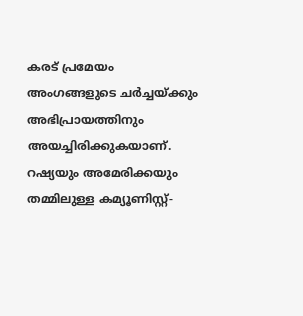കരട് പ്രമേയം അംഗങ്ങളുടെ ചര്‍ച്ചയ്‌ക്കും അഭിപ്രായത്തിനും അയച്ചിരിക്കുകയാണ്. റഷ്യയും അമേരിക്കയും തമ്മിലുള്ള കമ്യൂണിസ്റ്റ്-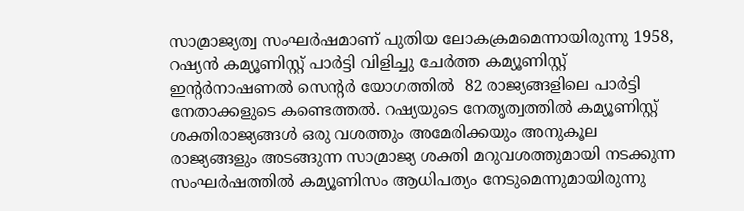സാമ്രാജ്യത്വ സംഘര്‍ഷമാണ് പുതിയ ലോകക്രമമെന്നായിരുന്നു 1958, റഷ്യന്‍ കമ്യൂണിസ്റ്റ് പാര്‍ട്ടി വിളിച്ചു ചേര്‍ത്ത കമ്യൂണിസ്റ്റ് ഇന്റര്‍നാഷണല്‍ സെന്റര്‍ യോഗത്തില്‍  82 രാജ്യങ്ങളിലെ പാര്‍ട്ടി നേതാക്കളുടെ കണ്ടെത്തല്‍. റഷ്യയുടെ നേതൃത്വത്തില്‍ കമ്യൂണിസ്റ്റ് ശക്തിരാജ്യങ്ങള്‍ ഒരു വശത്തും അമേരിക്കയും അനുകൂല രാജ്യങ്ങളും അടങ്ങുന്ന സാമ്രാജ്യ ശക്തി മറുവശത്തുമായി നടക്കുന്ന സംഘര്‍ഷത്തില്‍ കമ്യൂണിസം ആധിപത്യം നേടുമെന്നുമായിരുന്നു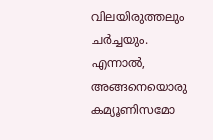വിലയിരുത്തലും ചര്‍ച്ചയും. എന്നാല്‍, അങ്ങനെയൊരു കമ്യൂണിസമോ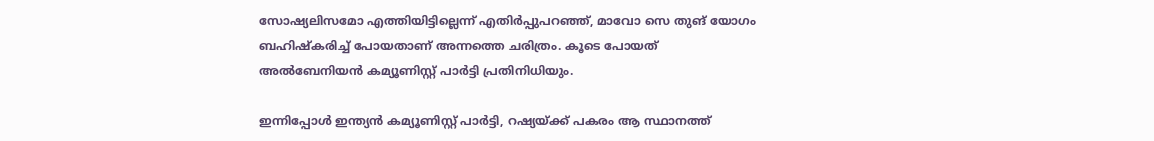സോഷ്യലിസമോ എത്തിയിട്ടില്ലെന്ന് എതിര്‍പ്പുപറഞ്ഞ്, മാവോ സെ തുങ് യോഗം ബഹിഷ്‌കരിച്ച് പോയതാണ് അന്നത്തെ ചരിത്രം. കൂടെ പോയത് അല്‍ബേനിയന്‍ കമ്യൂണിസ്റ്റ് പാര്‍ട്ടി പ്രതിനിധിയും.

ഇന്നിപ്പോള്‍ ഇന്ത്യന്‍ കമ്യൂണിസ്റ്റ് പാര്‍ട്ടി, റഷ്യയ്‌ക്ക് പകരം ആ സ്ഥാനത്ത്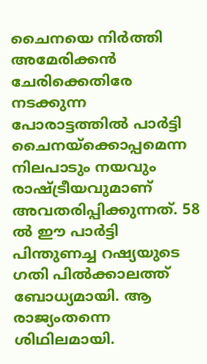ചൈനയെ നിര്‍ത്തി അമേരിക്കന്‍ ചേരിക്കെതിരേ നടക്കുന്ന പോരാട്ടത്തില്‍ പാര്‍ട്ടി ചൈനയ്‌ക്കൊപ്പമെന്ന നിലപാടും നയവും രാഷ്‌ട്രീയവുമാണ് അവതരിപ്പിക്കുന്നത്. 58 ല്‍ ഈ പാര്‍ട്ടി പിന്തുണച്ച റഷ്യയുടെ ഗതി പില്‍ക്കാലത്ത് ബോധ്യമായി. ആ രാജ്യംതന്നെ ശിഥിലമായി.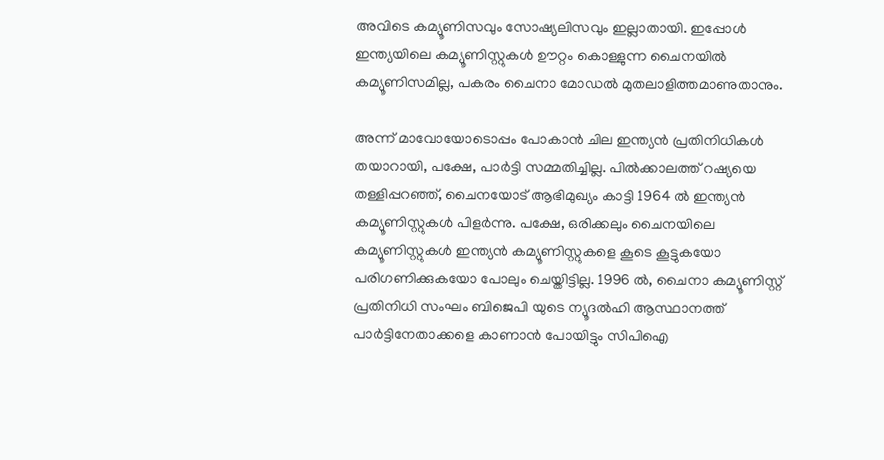അവിടെ കമ്യൂണിസവും സോഷ്യലിസവും ഇല്ലാതായി. ഇപ്പോള്‍ ഇന്ത്യയിലെ കമ്യൂണിസ്റ്റുകള്‍ ഊറ്റം കൊള്ളുന്ന ചൈനയില്‍ കമ്യൂണിസമില്ല, പകരം ചൈനാ മോഡല്‍ മുതലാളിത്തമാണുതാനും.

അന്ന് മാവോയോടൊപ്പം പോകാന്‍ ചില ഇന്ത്യന്‍ പ്രതിനിധികള്‍ തയാറായി, പക്ഷേ, പാര്‍ട്ടി സമ്മതിച്ചില്ല. പില്‍ക്കാലത്ത് റഷ്യയെ തള്ളിപ്പറഞ്ഞ്, ചൈനയോട് ആഭിമുഖ്യം കാട്ടി 1964 ല്‍ ഇന്ത്യന്‍ കമ്യൂണിസ്റ്റുകള്‍ പിളര്‍ന്നു. പക്ഷേ, ഒരിക്കലും ചൈനയിലെ കമ്യൂണിസ്റ്റുകള്‍ ഇന്ത്യന്‍ കമ്യൂണിസ്റ്റുകളെ കൂടെ കൂട്ടുകയോ പരിഗണിക്കുകയോ പോലും ചെയ്തിട്ടില്ല. 1996 ല്‍, ചൈനാ കമ്യൂണിസ്റ്റ് പ്രതിനിധി സംഘം ബിജെപി യുടെ ന്യൂദല്‍ഹി ആസ്ഥാനത്ത് പാര്‍ട്ടിനേതാക്കളെ കാണാന്‍ പോയിട്ടും സിപിഐ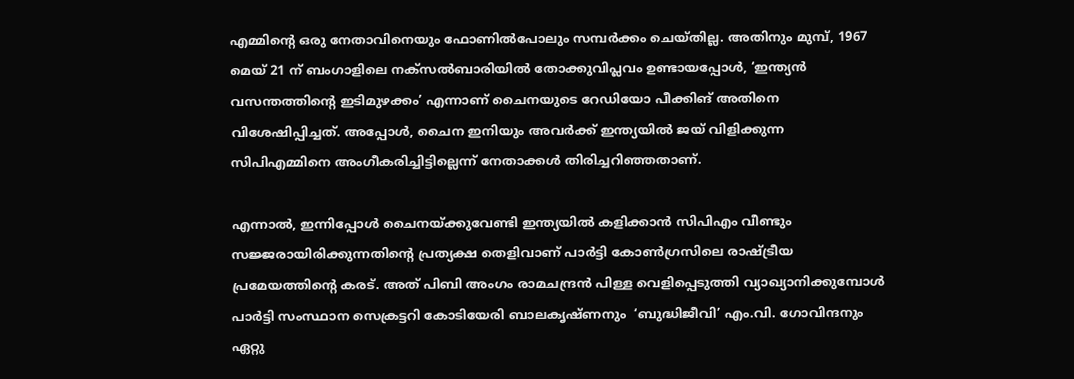എമ്മിന്റെ ഒരു നേതാവിനെയും ഫോണില്‍പോലും സമ്പര്‍ക്കം ചെയ്തില്ല. അതിനും മുമ്പ്, 1967 മെയ് 21 ന് ബംഗാളിലെ നക്‌സല്‍ബാരിയില്‍ തോക്കുവിപ്ലവം ഉണ്ടായപ്പോള്‍, ‘ഇന്ത്യന്‍ വസന്തത്തിന്റെ ഇടിമുഴക്കം’ എന്നാണ് ചൈനയുടെ റേഡിയോ പീക്കിങ് അതിനെ വിശേഷിപ്പിച്ചത്. അപ്പോള്‍, ചൈന ഇനിയും അവര്‍ക്ക് ഇന്ത്യയില്‍ ജയ് വിളിക്കുന്ന സിപിഎമ്മിനെ അംഗീകരിച്ചിട്ടില്ലെന്ന് നേതാക്കള്‍ തിരിച്ചറിഞ്ഞതാണ്.

എന്നാല്‍, ഇന്നിപ്പോള്‍ ചൈനയ്‌ക്കുവേണ്ടി ഇന്ത്യയില്‍ കളിക്കാന്‍ സിപിഎം വീണ്ടും സജ്ജരായിരിക്കുന്നതിന്റെ പ്രത്യക്ഷ തെളിവാണ് പാര്‍ട്ടി കോണ്‍ഗ്രസിലെ രാഷ്‌ട്രീയ പ്രമേയത്തിന്റെ കരട്. അത് പിബി അംഗം രാമചന്ദ്രന്‍ പിള്ള വെളിപ്പെടുത്തി വ്യാഖ്യാനിക്കുമ്പോള്‍ പാര്‍ട്ടി സംസ്ഥാന സെക്രട്ടറി കോടിയേരി ബാലകൃഷ്ണനും  ‘ബുദ്ധിജീവി’ എം.വി. ഗോവിന്ദനും ഏറ്റു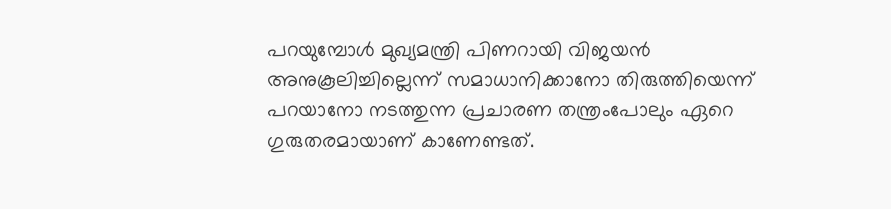പറയുമ്പോള്‍ മുഖ്യമന്ത്രി പിണറായി വിജയന്‍ അനുകൂലിച്ചില്ലെന്ന് സമാധാനിക്കാനോ തിരുത്തിയെന്ന് പറയാനോ നടത്തുന്ന പ്രചാരണ തന്ത്രംപോലും ഏറെ ഗുരുതരമായാണ് കാണേണ്ടത്.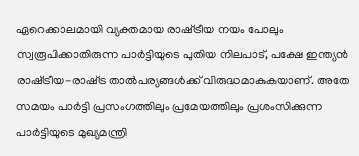ഏറെക്കാലമായി വ്യക്തമായ രാഷ്‌ട്രീയ നയം പോലും സ്വരൂപിക്കാതിരുന്ന പാര്‍ട്ടിയുടെ പുതിയ നിലപാട്, പക്ഷേ ഇന്ത്യന്‍ രാഷ്‌ട്രീയ-രാഷ്‌ട്ര താല്‍പര്യങ്ങള്‍ക്ക് വിരുദ്ധമാകുകയാണ്. അതേ സമയം പാര്‍ട്ടി പ്രസംഗത്തിലും പ്രമേയത്തിലും പ്രശംസിക്കുന്ന പാര്‍ട്ടിയുടെ മുഖ്യമന്ത്രി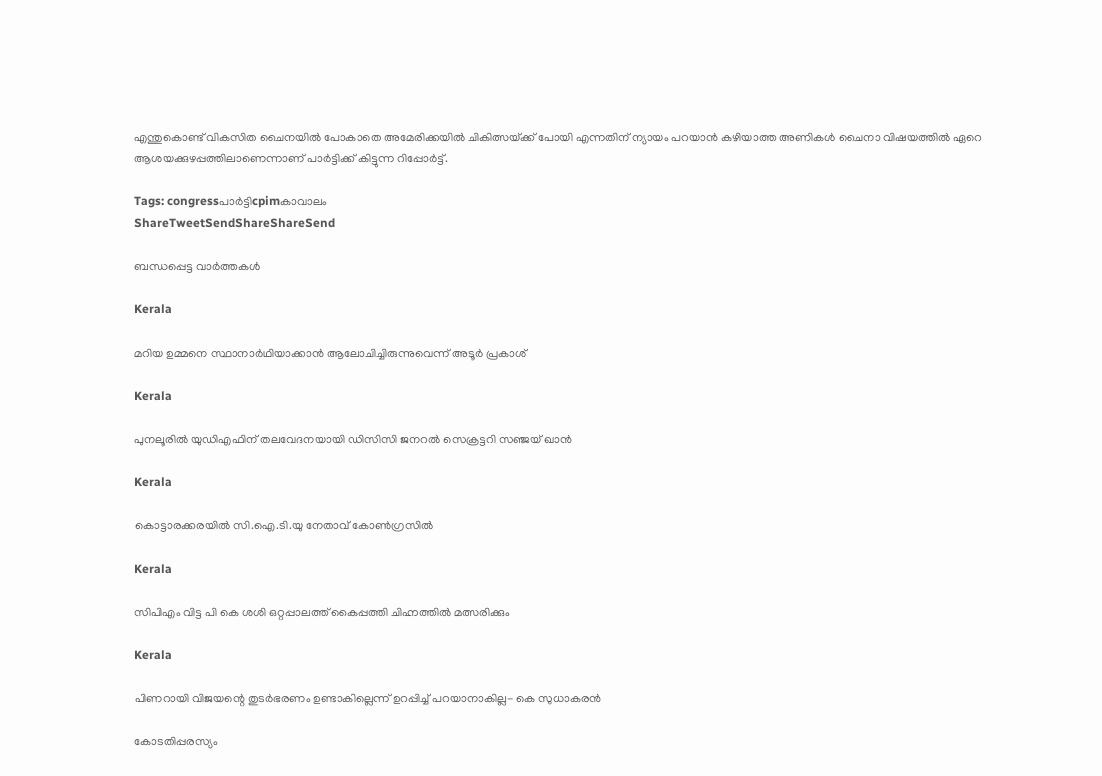എന്തുകൊണ്ട് വികസിത ചൈനയില്‍ പോകാതെ അമേരിക്കയില്‍ ചികിത്സയ്‌ക്ക് പോയി എന്നതിന് ന്യായം പറയാന്‍ കഴിയാത്ത അണികള്‍ ചൈനാ വിഷയത്തില്‍ ഏറെ ആശയക്കുഴപ്പത്തിലാണെന്നാണ് പാര്‍ട്ടിക്ക് കിട്ടുന്ന റിപ്പോര്‍ട്ട്.

Tags: congressപാര്‍ട്ടിcpimകാവാലം
ShareTweetSendShareShareSend

ബന്ധപ്പെട്ട വാര്‍ത്തകള്‍

Kerala

മറിയ ഉമ്മനെ സ്ഥാനാര്‍ഥിയാക്കാന്‍ ആലോചിച്ചിരുന്നുവെന്ന് അടൂര്‍ പ്രകാശ്

Kerala

പുനലൂരില്‍ യുഡിഎഫിന് തലവേദനയായി ഡിസിസി ജനറല്‍ സെക്രട്ടറി സഞ്ജയ് ഖാന്‍

Kerala

കൊട്ടാരക്കരയില്‍ സി.ഐ.ടി.യു നേതാവ് കോണ്‍ഗ്രസില്‍

Kerala

സിപിഎം വിട്ട പി കെ ശശി ഒറ്റപ്പാലത്ത് കൈപ്പത്തി ചിഹ്നത്തില്‍ മത്സരിക്കും

Kerala

പിണറായി വിജയന്റെ തുടര്‍ഭരണം ഉണ്ടാകില്ലെന്ന് ഉറപ്പിച്ച് പറയാനാകില്ല- കെ സുധാകരന്‍

കോടതിപ്പരസ്യം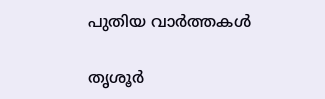പുതിയ വാര്‍ത്തകള്‍

തൃശൂര്‍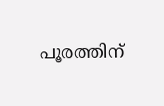പൂരത്തിന്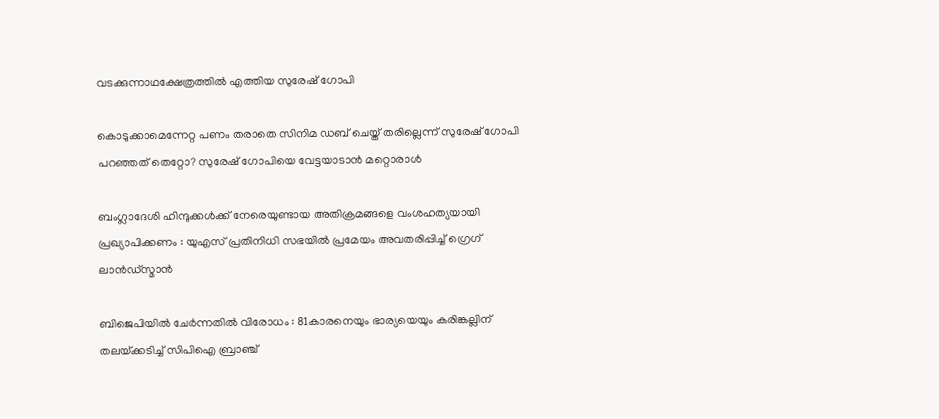വടക്കുന്നാഥക്ഷേത്രത്തില്‍ എത്തിയ സുരേഷ് ഗോപി

കൊടുക്കാമെന്നേറ്റ പണം തരാതെ സിനിമ ഡബ് ചെയ്ത് തരില്ലെന്ന് സുരേഷ് ഗോപി പറഞ്ഞത് തെറ്റോ? സുരേഷ് ഗോപിയെ വേട്ടയാടാന്‍ മറ്റൊരാള്‍

ബംഗ്ലാദേശി ഹിന്ദുക്കൾക്ക് നേരെയുണ്ടായ അതിക്രമങ്ങളെ വംശഹത്യയായി പ്രഖ്യാപിക്കണം : യുഎസ് പ്രതിനിധി സഭയിൽ പ്രമേയം അവതരിപ്പിച്ച് ഗ്രെഗ് ലാൻഡ്സ്മാൻ

ബിജെപിയില്‍ ചേര്‍ന്നതില്‍ വിരോധം : 81കാരനെയും ഭാര്യയെയും കരിങ്കല്ലിന് തലയ്‌ക്കടിച്ച് സിപിഐ ബ്രാഞ്ച്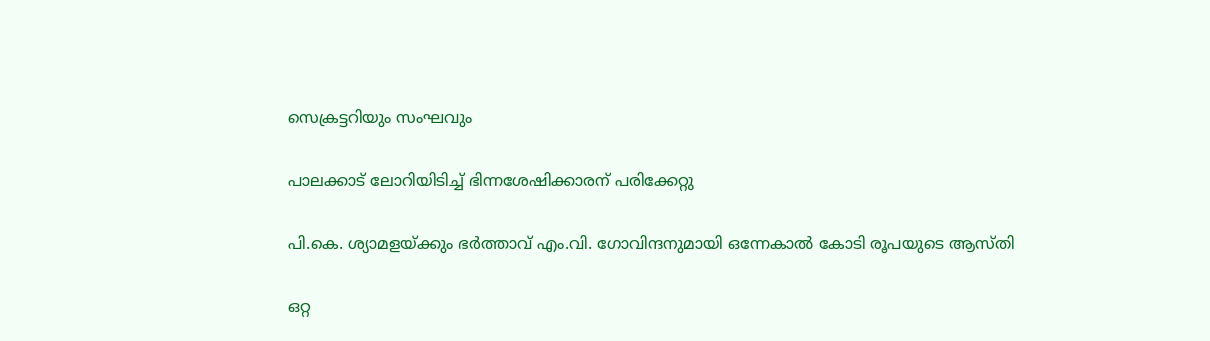സെക്രട്ടറിയും സംഘവും

പാലക്കാട് ലോറിയിടിച്ച് ഭിന്നശേഷിക്കാരന് പരിക്കേറ്റു

പി.കെ. ശ്യാമളയ്‌ക്കും ഭര്‍ത്താവ് എം.വി. ഗോവിന്ദനുമായി ഒന്നേകാല്‍ കോടി രൂപയുടെ ആസ്തി

ഒറ്റ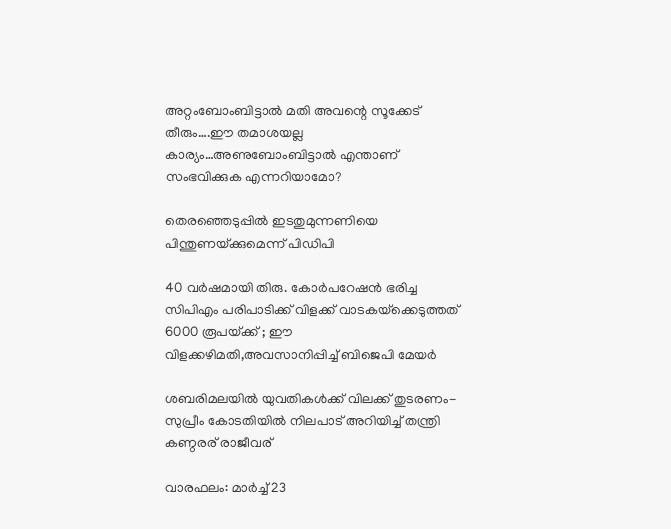അറ്റംബോംബിട്ടാൽ മതി അവന്റെ സൂക്കേട് തീരും….ഈ തമാശയല്ല കാര്യം…അണുബോംബിട്ടാല്‍ എന്താണ് സംഭവിക്കുക എന്നറിയാമോ?

തെരഞ്ഞെടുപ്പില്‍ ഇടതുമുന്നണിയെ പിന്തുണയ്‌ക്കുമെന്ന് പിഡിപി

40 വര്‍ഷമായി തിരു. കോര്‍പറേഷന്‍ ഭരിച്ച സിപിഎം പരിപാടിക്ക് വിളക്ക് വാടകയ്‌ക്കെടുത്തത് 6000 രൂപയ്‌ക്ക് ; ഈ വിളക്കഴിമതി,അവസാനിപ്പിച്ച് ബിജെപി മേയര്‍

ശബരിമലയില്‍ യുവതികള്‍ക്ക് വിലക്ക് തുടരണം-സുപ്രീം കോടതിയില്‍ നിലപാട് അറിയിച്ച് തന്ത്രി കണ്ഠരര് രാജീവര്

വാരഫലം: മാര്‍ച്ച് 23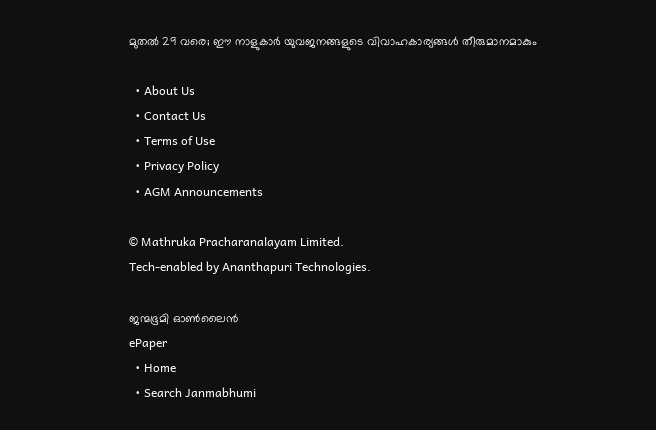മുതല്‍ 29 വരെ; ഈ നാളുകാര്‍ യുവജനങ്ങളുടെ വിവാഹകാര്യങ്ങള്‍ തീരുമാനമാകും

  • About Us
  • Contact Us
  • Terms of Use
  • Privacy Policy
  • AGM Announcements

© Mathruka Pracharanalayam Limited.
Tech-enabled by Ananthapuri Technologies.

ജന്മഭൂമി ഓണ്‍ലൈന്‍
ePaper
  • Home
  • Search Janmabhumi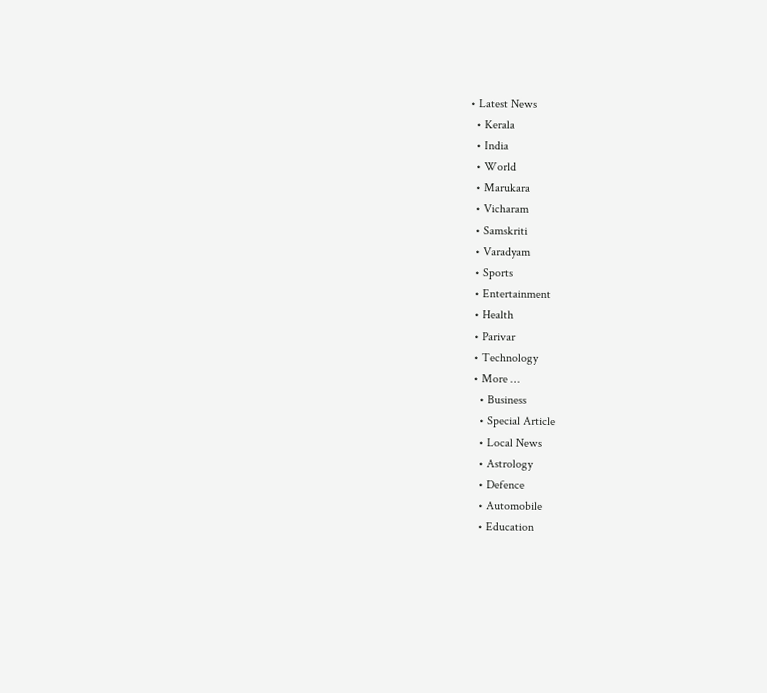• Latest News
  • Kerala
  • India
  • World
  • Marukara
  • Vicharam
  • Samskriti
  • Varadyam
  • Sports
  • Entertainment
  • Health
  • Parivar
  • Technology
  • More …
    • Business
    • Special Article
    • Local News
    • Astrology
    • Defence
    • Automobile
    • Education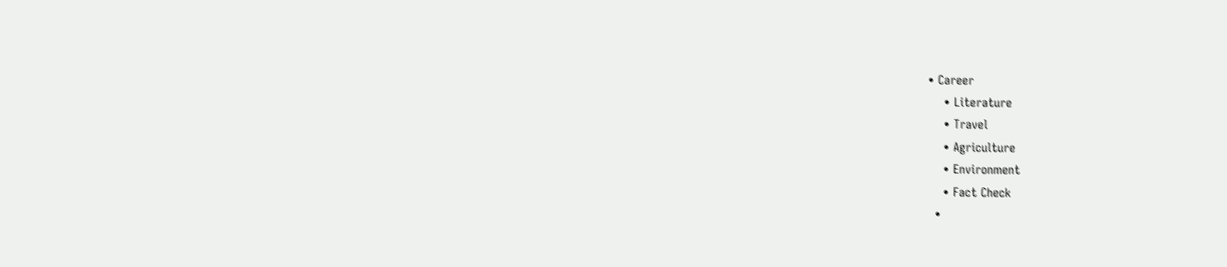• Career
    • Literature
    • Travel
    • Agriculture
    • Environment
    • Fact Check
  •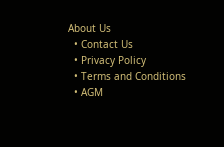About Us
  • Contact Us
  • Privacy Policy
  • Terms and Conditions
  • AGM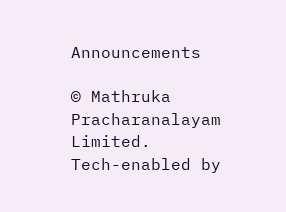Announcements

© Mathruka Pracharanalayam Limited.
Tech-enabled by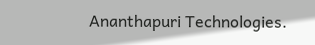Ananthapuri Technologies.